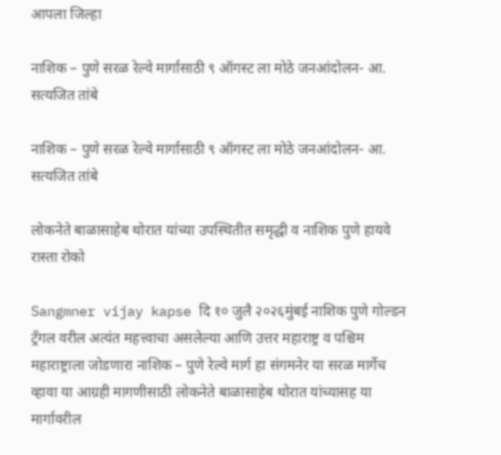आपला जिल्हा

नाशिक – पुणे सरळ रेल्वे मार्गासाठी ९ ऑगस्ट ला मोठे जनआंदोलन- आ. सत्यजित तांबे

नाशिक – पुणे सरळ रेल्वे मार्गासाठी ९ ऑगस्ट ला मोठे जनआंदोलन- आ. सत्यजित तांबे

लोकनेते बाळासाहेब थोरात यांच्या उपस्थितीत समृद्धी व नाशिक पुणे हायवे रास्ता रोको

Sangmner vijay kapse दि १० जुलै २०२६मुंबई नाशिक पुणे गोल्डन ट्रँगल वरील अत्यंत महत्त्वाचा असलेल्या आणि उत्तर महाराष्ट्र व पश्चिम महाराष्ट्राला जोडणारा नाशिक – पुणे रेल्वे मार्ग हा संगमनेर या सरळ मार्गेच व्हावा या आग्रही मागणीसाठी लोकनेते बाळासाहेब थोरात यांच्यासह या मार्गावरील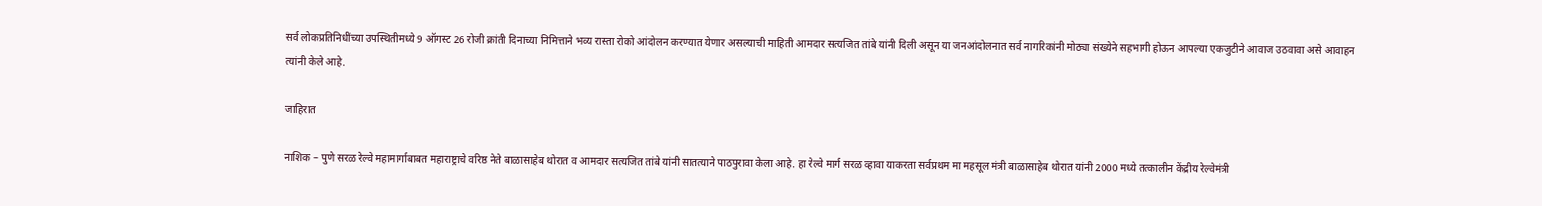सर्व लोकप्रतिनिधींच्या उपस्थितीमध्ये 9 ऑगस्ट 26 रोजी क्रांती दिनाच्या निमित्ताने भव्य रास्ता रोको आंदोलन करण्यात येणार असल्याची माहिती आमदार सत्यजित तांबे यांनी दिली असून या जनआंदोलनात सर्व नागरिकांनी मोठ्या संख्येने सहभागी होऊन आपल्या एकजुटीने आवाज उठवावा असे आवाहन त्यांनी केले आहे.

जाहिरात

नाशिक – पुणे सरळ रेल्वे महामार्गाबाबत महाराष्ट्राचे वरिष्ठ नेते बाळासाहेब थोरात व आमदार सत्यजित तांबे यांनी सातत्याने पाठपुरावा केला आहे. हा रेल्वे मार्ग सरळ व्हावा याकरता सर्वप्रथम मा महसूल मंत्री बाळासाहेब थोरात यांनी 2000 मध्ये तत्कालीन केंद्रीय रेल्वेमंत्री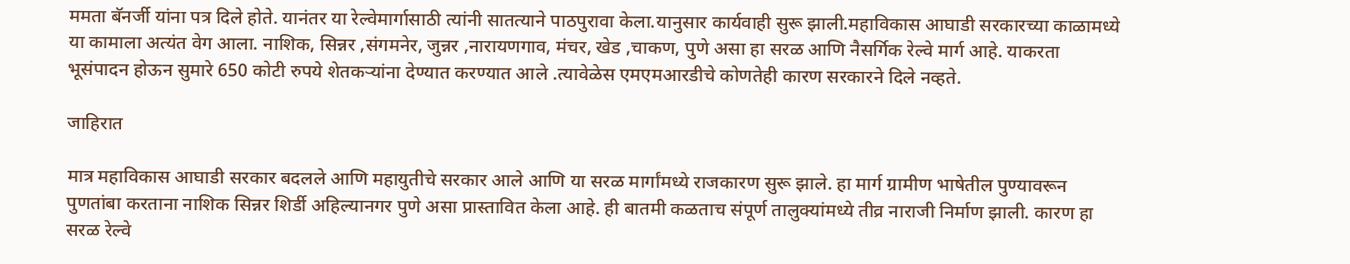ममता बॅनर्जी यांना पत्र दिले होते. यानंतर या रेल्वेमार्गासाठी त्यांनी सातत्याने पाठपुरावा केला.यानुसार कार्यवाही सुरू झाली.महाविकास आघाडी सरकारच्या काळामध्ये या कामाला अत्यंत वेग आला. नाशिक, सिन्नर ,संगमनेर, जुन्नर ,नारायणगाव, मंचर, खेड ,चाकण, पुणे असा हा सरळ आणि नैसर्गिक रेल्वे मार्ग आहे. याकरता भूसंपादन होऊन सुमारे 650 कोटी रुपये शेतकऱ्यांना देण्यात करण्यात आले .त्यावेळेस एमएमआरडीचे कोणतेही कारण सरकारने दिले नव्हते.

जाहिरात

मात्र महाविकास आघाडी सरकार बदलले आणि महायुतीचे सरकार आले आणि या सरळ मार्गांमध्ये राजकारण सुरू झाले. हा मार्ग ग्रामीण भाषेतील पुण्यावरून पुणतांबा करताना नाशिक सिन्नर शिर्डी अहिल्यानगर पुणे असा प्रास्तावित केला आहे. ही बातमी कळताच संपूर्ण तालुक्यांमध्ये तीव्र नाराजी निर्माण झाली. कारण हा सरळ रेल्वे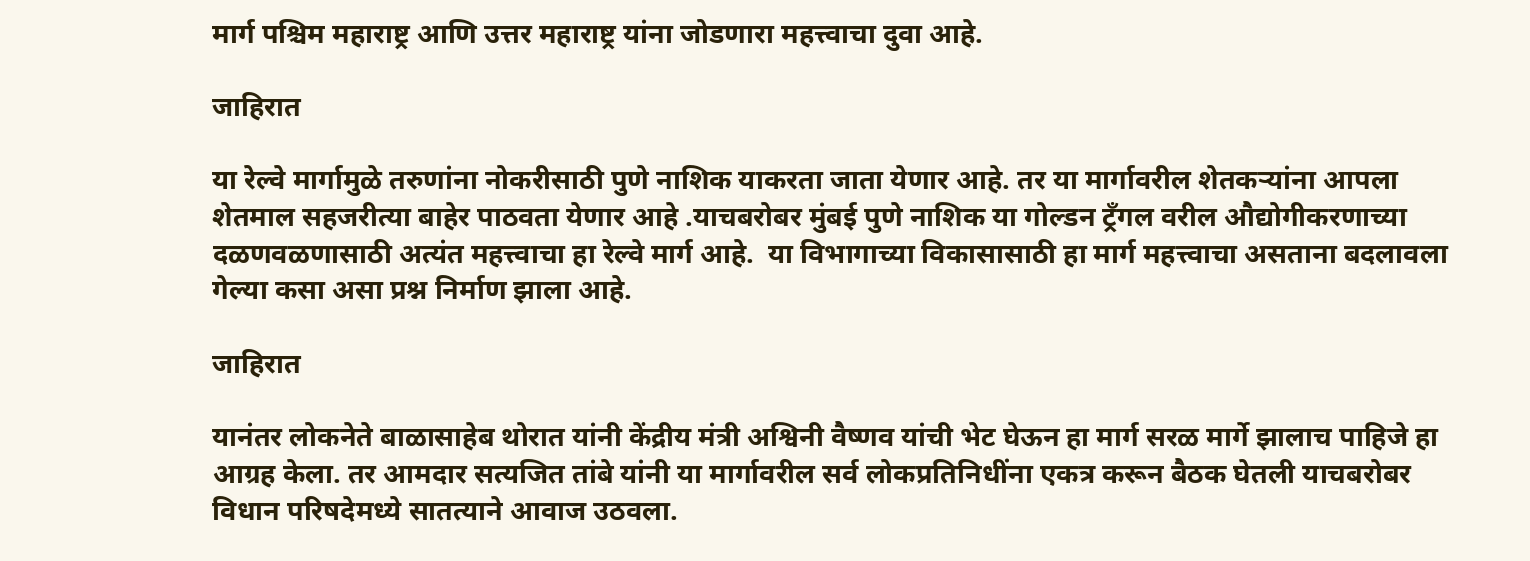मार्ग पश्चिम महाराष्ट्र आणि उत्तर महाराष्ट्र यांना जोडणारा महत्त्वाचा दुवा आहे.

जाहिरात

या रेल्वे मार्गामुळे तरुणांना नोकरीसाठी पुणे नाशिक याकरता जाता येणार आहे. तर या मार्गावरील शेतकऱ्यांना आपला शेतमाल सहजरीत्या बाहेर पाठवता येणार आहे .याचबरोबर मुंबई पुणे नाशिक या गोल्डन ट्रँगल वरील औद्योगीकरणाच्या दळणवळणासाठी अत्यंत महत्त्वाचा हा रेल्वे मार्ग आहे.  या विभागाच्या विकासासाठी हा मार्ग महत्त्वाचा असताना बदलावला गेल्या कसा असा प्रश्न निर्माण झाला आहे.

जाहिरात

यानंतर लोकनेते बाळासाहेब थोरात यांनी केंद्रीय मंत्री अश्विनी वैष्णव यांची भेट घेऊन हा मार्ग सरळ मार्गे झालाच पाहिजे हा आग्रह केला. तर आमदार सत्यजित तांबे यांनी या मार्गावरील सर्व लोकप्रतिनिधींना एकत्र करून बैठक घेतली याचबरोबर विधान परिषदेमध्ये सातत्याने आवाज उठवला.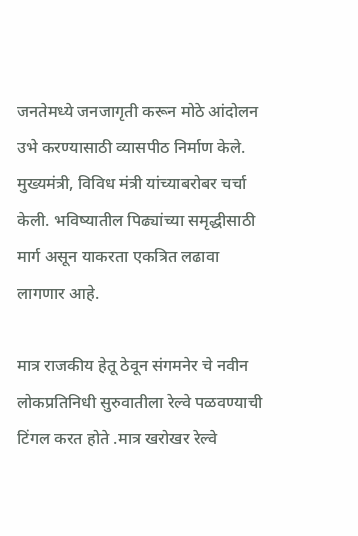जनतेमध्ये जनजागृती करून मोठे आंदोलन उभे करण्यासाठी व्यासपीठ निर्माण केले. मुख्यमंत्री, विविध मंत्री यांच्याबरोबर चर्चा केली. भविष्यातील पिढ्यांच्या समृद्धीसाठी मार्ग असून याकरता एकत्रित लढावा लागणार आहे.

मात्र राजकीय हेतू ठेवून संगमनेर चे नवीन लोकप्रतिनिधी सुरुवातीला रेल्वे पळवण्याची टिंगल करत होते .मात्र खरोखर रेल्वे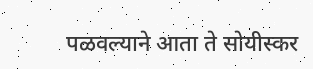पळवल्याने आता ते सोयीस्कर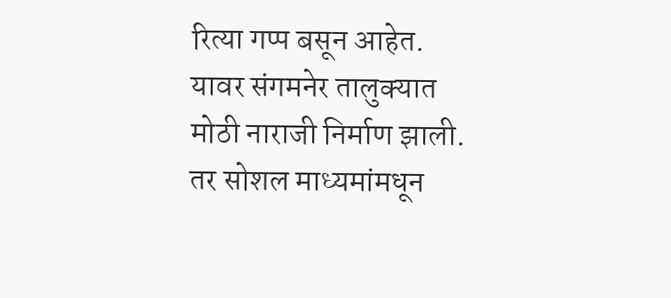रित्या गप्प बसून आहेत. यावर संगमनेर तालुक्यात मोठी नाराजी निर्माण झाली. तर सोशल माध्यमांमधून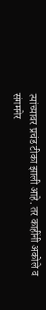त्यांच्यावर प्रचंड टीका झाली आहे. तर काहींनी अकोले व संगमनेर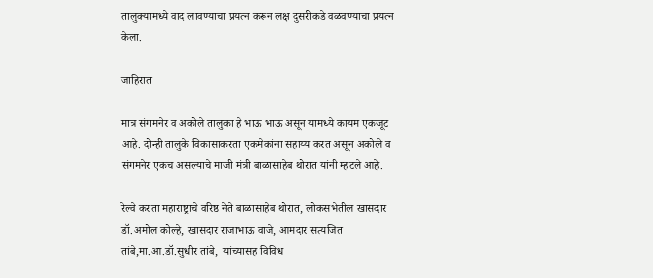तालुक्यामध्ये वाद लावण्याचा प्रयत्न करून लक्ष दुसरीकडे वळवण्याचा प्रयत्न केला.

जाहिरात

मात्र संगमनेर व अकोले तालुका हे भाऊ भाऊ असून यामध्ये कायम एकजूट आहे. दोन्ही तालुके विकासाकरता एकमेकांना सहाय्य करत असून अकोले व संगमनेर एकच असल्याचे माजी मंत्री बाळासाहेब थोरात यांनी म्हटले आहे.

रेल्वे करता महाराष्ट्राचे वरिष्ठ नेते बाळासाहेब थोरात, लोकसभेतील खासदार डॉ.अमोल कोल्हे, खासदार राजाभाऊ वाजे, आमदार सत्यजित तांबे,मा.आ.डॉ.सुधीर तांबे,  यांच्यासह विविध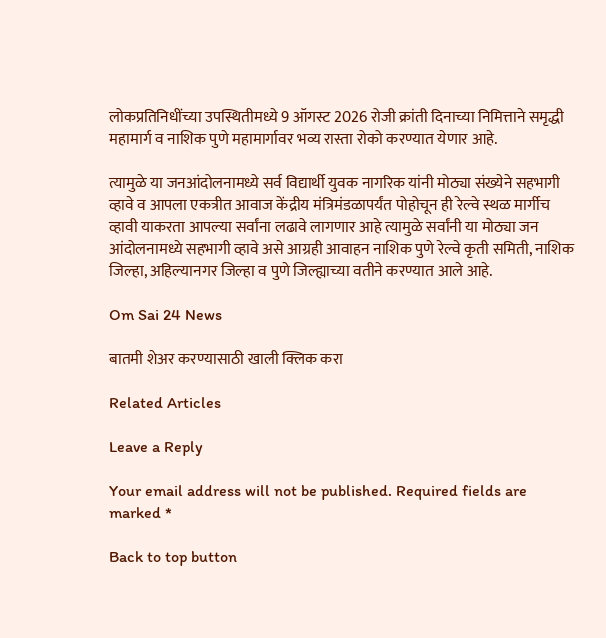लोकप्रतिनिधींच्या उपस्थितीमध्ये 9 ऑगस्ट 2026 रोजी क्रांती दिनाच्या निमित्ताने समृद्धी महामार्ग व नाशिक पुणे महामार्गावर भव्य रास्ता रोको करण्यात येणार आहे.

त्यामुळे या जनआंदोलनामध्ये सर्व विद्यार्थी युवक नागरिक यांनी मोठ्या संख्येने सहभागी व्हावे व आपला एकत्रीत आवाज केंद्रीय मंत्रिमंडळापर्यंत पोहोचून ही रेल्वे स्थळ मार्गीच व्हावी याकरता आपल्या सर्वांना लढावे लागणार आहे त्यामुळे सर्वांनी या मोठ्या जन आंदोलनामध्ये सहभागी व्हावे असे आग्रही आवाहन नाशिक पुणे रेल्वे कृती समिती, नाशिक जिल्हा, अहिल्यानगर जिल्हा व पुणे जिल्ह्याच्या वतीने करण्यात आले आहे.

Om Sai 24 News

बातमी शेअर करण्यासाठी खाली क्लिक करा

Related Articles

Leave a Reply

Your email address will not be published. Required fields are marked *

Back to top button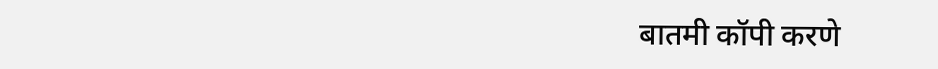बातमी कॉपी करणे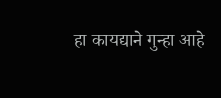हा कायद्याने गुन्हा आहे